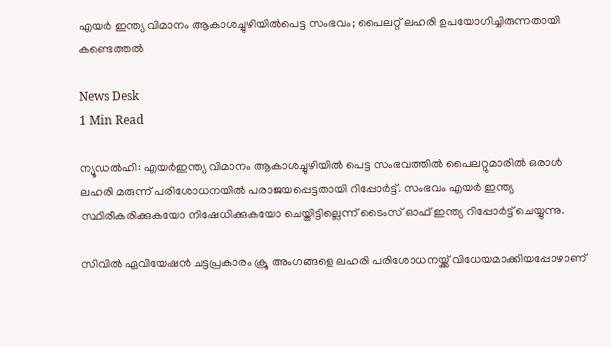എയര്‍ ഇന്ത്യ വിമാനം ആകാശച്ചുഴിയില്‍പെട്ട സംഭവം; പൈലറ്റ് ലഹരി ഉപയോഗിച്ചിരുന്നതായി കണ്ടെത്തല്‍

News Desk
1 Min Read

ന്യൂഡല്‍ഹി: എയര്‍ഇന്ത്യ വിമാനം ആകാശച്ചുഴിയില്‍ പെട്ട സംഭവത്തില്‍ പൈലറ്റുമാരില്‍ ഒരാള്‍ ലഹരി മരുന്ന് പരിശോധനയില്‍ പരാജയപ്പെട്ടതായി റിപ്പോര്‍ട്ട്. സംഭവം എയര്‍ ഇന്ത്യ സ്ഥിരീകരിക്കുകയോ നിഷേധിക്കുകയോ ചെയ്തിട്ടില്ലെന്ന് ടൈംസ് ഓഫ് ഇന്ത്യ റിപ്പോര്‍ട്ട് ചെയ്യുന്നു.

സിവില്‍ ഏവിയേഷന്‍ ചട്ടപ്രകാരം ക്രൂ അംഗങ്ങളെ ലഹരി പരിശോധനയ്ക്ക് വിധേയമാക്കിയപ്പോഴാണ്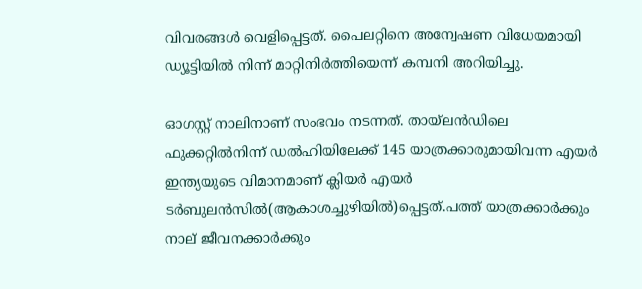വിവരങ്ങള്‍ വെളിപ്പെട്ടത്. പൈലറ്റിനെ അന്വേഷണ വിധേയമായി ഡ്യൂട്ടിയില്‍ നിന്ന് മാറ്റിനിര്‍ത്തിയെന്ന് കമ്പനി അറിയിച്ചു.

ഓഗസ്റ്റ് നാലിനാണ് സംഭവം നടന്നത്. തായ്‌ലന്‍ഡിലെ ഫുക്കറ്റില്‍നിന്ന് ഡല്‍ഹിയിലേക്ക് 145 യാത്രക്കാരുമായിവന്ന എയര്‍ ഇന്ത്യയുടെ വിമാനമാണ് ക്ലിയര്‍ എയര്‍ ടര്‍ബുലന്‍സില്‍(ആകാശച്ചുഴിയില്‍)പ്പെട്ടത്.പത്ത് യാത്രക്കാര്‍ക്കും നാല് ജീവനക്കാര്‍ക്കും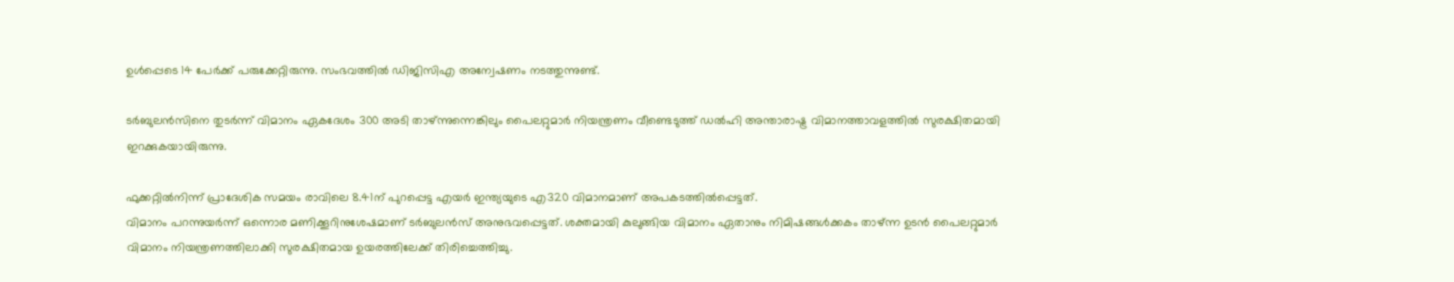ഉള്‍പ്പെടെ 14 പേര്‍ക്ക് പരുക്കേറ്റിരുന്നു. സംഭവത്തില്‍ ഡിജിസിഎ അന്വേഷണം നടത്തുന്നുണ്ട്.

ടര്‍ബുലന്‍സിനെ തുടര്‍ന്ന് വിമാനം ഏകദേശം 300 അടി താഴ്ന്നുന്നെങ്കിലും പൈലറ്റുമാര്‍ നിയന്ത്രണം വീണ്ടെടുത്ത് ഡല്‍ഹി അന്താരാഷ്ട്ര വിമാനത്താവളത്തില്‍ സുരക്ഷിതമായി ഇറക്കുകയായിരുന്നു.

ഫുക്കറ്റില്‍നിന്ന് പ്രാദേശിക സമയം രാവിലെ 8.41ന് പുറപ്പെട്ട എയര്‍ ഇന്ത്യയുടെ എ320 വിമാനമാണ് അപകടത്തില്‍പ്പെട്ടത്.
വിമാനം പറന്നുയര്‍ന്ന് ഒന്നൊര മണിക്കൂറിനുശേഷമാണ് ടര്‍ബുലന്‍സ് അനുഭവപ്പെട്ടത്. ശക്തമായി കുലുങ്ങിയ വിമാനം ഏതാനും നിമിഷങ്ങള്‍ക്കകം താഴ്ന്ന ഉടന്‍ പൈലറ്റുമാര്‍ വിമാനം നിയന്ത്രണത്തിലാക്കി സുരക്ഷിതമായ ഉയരത്തിലേക്ക് തിരിച്ചെത്തിച്ചു.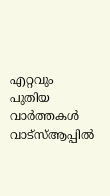എറ്റവും പുതിയ വാർത്തകൾ വാട്സ്ആപ്പിൽ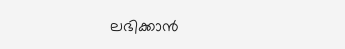ലഭിക്കാൻ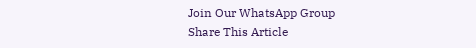Join Our WhatsApp Group
Share This Article